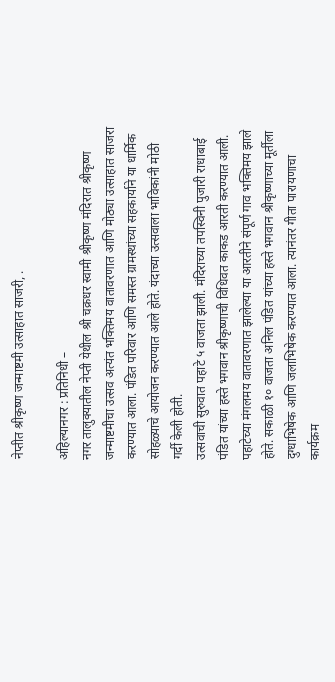नेप्तीत श्रीकृष्ण जन्माष्टमी उत्साहात साजरी, .

अहिल्यानगर : प्रतिनिधी –
नगर तालुक्यातील नेप्ती येथील श्री चक्रधर स्वामी श्रीकृष्ण मंदिरात श्रीकृष्ण जन्माष्टमीचा उत्सव अत्यंत भक्तिमय वातावरणात आणि मोठ्या उत्साहात साजरा करण्यात आला. पंडित परिवार आणि समस्त ग्रामस्थांच्या सहकार्याने या धार्मिक सोहळ्याचे आयोजन करण्यात आले होते. यंदाच्या उत्सवाला भाविकांनी मोठी गर्दी केली होती.
उत्सवाची सुरुवात पहाटे ५ वाजता झाली. मंदिराच्या तपस्विनी पुजारी राधाबाई पंडित यांच्या हस्ते भगवान श्रीकृष्णाची विधिवत काकड आरती करण्यात आली. पहाटेच्या मंगलमय वातावरणात झालेल्या या आरतीने संपूर्ण गाव भक्तिमय झाले होते. सकाळी १० वाजता अनिल पंडित यांच्या हस्ते भगवान श्रीकृष्णाच्या मूर्तीला दुग्धाभिषेक आणि जलाभिषेक करण्यात आला. त्यानंतर गीता पारायणाचा कार्यक्रम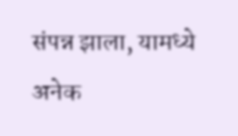संपन्न झाला, यामध्ये अनेक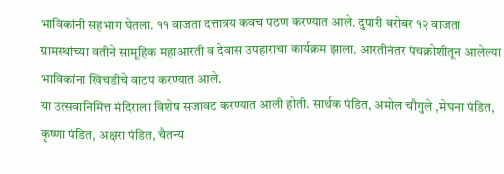भाविकांनी सहभाग घेतला. ११ वाजता दत्तात्रय कवच पठण करण्यात आले. दुपारी बरोबर १२ वाजता ग्रामस्थांच्या वतीने सामूहिक महाआरती व देवास उपहाराचा कार्यक्रम झाला. आरतीनंतर पंचक्रोशीतून आलेल्या भाविकांना खिचडीचे वाटप करण्यात आले.
या उत्सवानिमित्त मंदिराला विशेष सजावट करण्यात आली होती. सार्थक पंडित, अमोल चौगुले ,मेघना पंडित, कृष्णा पंडित, अक्षरा पंडित, चैतन्य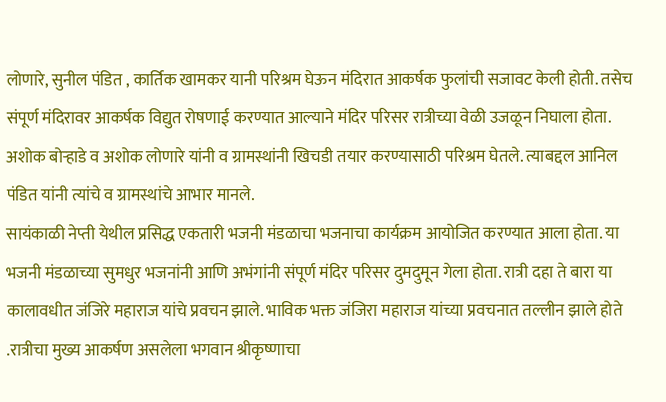लोणारे, सुनील पंडित , कार्तिक खामकर यानी परिश्रम घेऊन मंदिरात आकर्षक फुलांची सजावट केली होती. तसेच संपूर्ण मंदिरावर आकर्षक विद्युत रोषणाई करण्यात आल्याने मंदिर परिसर रात्रीच्या वेळी उजळून निघाला होता. अशोक बोऱ्हाडे व अशोक लोणारे यांनी व ग्रामस्थांनी खिचडी तयार करण्यासाठी परिश्रम घेतले. त्याबद्दल आनिल पंडित यांनी त्यांचे व ग्रामस्थांचे आभार मानले.
सायंकाळी नेप्ती येथील प्रसिद्ध एकतारी भजनी मंडळाचा भजनाचा कार्यक्रम आयोजित करण्यात आला होता. या भजनी मंडळाच्या सुमधुर भजनांनी आणि अभंगांनी संपूर्ण मंदिर परिसर दुमदुमून गेला होता. रात्री दहा ते बारा या कालावधीत जंजिरे महाराज यांचे प्रवचन झाले. भाविक भक्त जंजिरा महाराज यांच्या प्रवचनात तल्लीन झाले होते .रात्रीचा मुख्य आकर्षण असलेला भगवान श्रीकृष्णाचा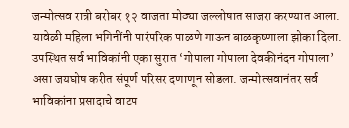जन्मोत्सव रात्री बरोबर १२ वाजता मोठ्या जल्लोषात साजरा करण्यात आला. यावेळी महिला भगिनींनी पारंपरिक पाळणे गाऊन बाळकृष्णाला झोका दिला. उपस्थित सर्व भाविकांनी एका सुरात ‘गोपाला गोपाला देवकीनंदन गोपाला’ असा जयघोष करीत संपूर्ण परिसर दणाणून सोडला. जन्मोत्सवानंतर सर्व भाविकांना प्रसादाचे वाटप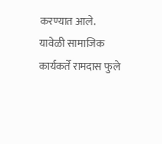करण्यात आले.
यावेळी सामाजिक कार्यकर्ते रामदास फुले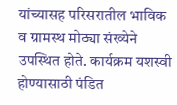यांच्यासह परिसरातील भाविक व ग्रामस्थ मोठ्या संख्येने उपस्थित होते. कार्यक्रम यशस्वी होण्यासाठी पंडित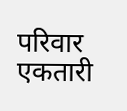परिवार एकतारी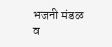भजनी मंडळ व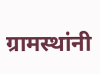ग्रामस्थांनी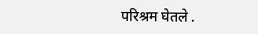परिश्रम घेतले .